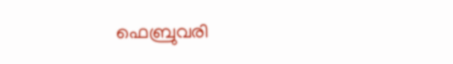ഫെബ്രുവരി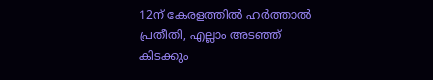12ന് കേരളത്തില്‍ ഹര്‍ത്താല്‍ പ്രതീതി, എല്ലാം അടഞ്ഞ് കിടക്കും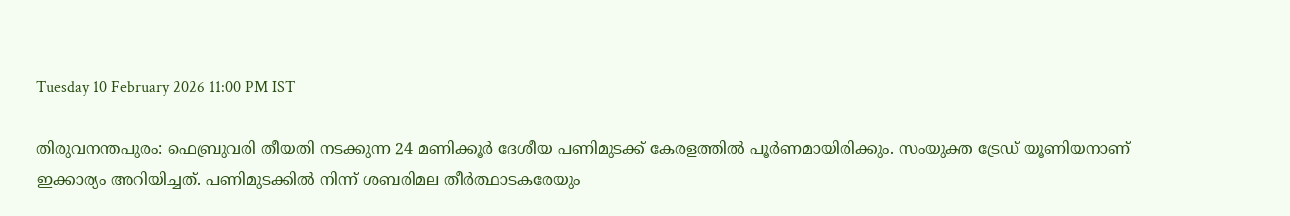Tuesday 10 February 2026 11:00 PM IST

തിരുവനന്തപുരം: ഫെബ്രുവരി തീയതി നടക്കുന്ന 24 മണിക്കൂര്‍ ദേശീയ പണിമുടക്ക് കേരളത്തില്‍ പൂര്‍ണമായിരിക്കും. സംയുക്ത ട്രേഡ് യൂണിയനാണ് ഇക്കാര്യം അറിയിച്ചത്. പണിമുടക്കില്‍ നിന്ന് ശബരിമല തീര്‍ത്ഥാടകരേയും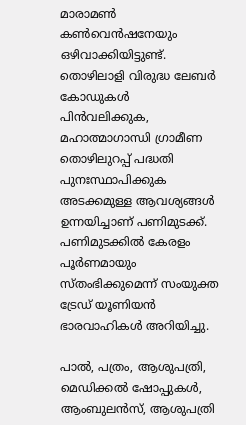മാരാമണ്‍ കണ്‍വെന്‍ഷനേയും ഒഴിവാക്കിയിട്ടുണ്ട്. തൊഴിലാളി വിരുദ്ധ ലേബര്‍ കോഡുകള്‍ പിന്‍വലിക്കുക, മഹാത്മാഗാന്ധി ഗ്രാമീണ തൊഴിലുറപ്പ് പദ്ധതി പുനഃസ്ഥാപിക്കുക അടക്കമുള്ള ആവശ്യങ്ങള്‍ ഉന്നയിച്ചാണ് പണിമുടക്ക്. പണിമുടക്കില്‍ കേരളം പൂര്‍ണമായും സ്തംഭിക്കുമെന്ന് സംയുക്ത ട്രേഡ് യൂണിയന്‍ ഭാരവാഹികള്‍ അറിയിച്ചു.

പാല്‍, പത്രം, ആശുപത്രി, മെഡിക്കല്‍ ഷോപ്പുകള്‍, ആംബുലന്‍സ്, ആശുപത്രി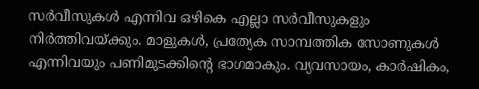സര്‍വീസുകള്‍ എന്നിവ ഒഴികെ എല്ലാ സര്‍വീസുകളും നിര്‍ത്തിവയ്ക്കും. മാളുകള്‍, പ്രത്യേക സാമ്പത്തിക സോണുകള്‍ എന്നിവയും പണിമുടക്കിന്റെ ഭാഗമാകും. വ്യവസായം, കാര്‍ഷികം,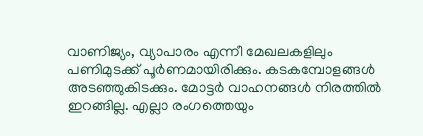വാണിജ്യം, വ്യാപാരം എന്നീ മേഖലകളിലും പണിമുടക്ക് പൂര്‍ണമായിരിക്കും. കടകമ്പോളങ്ങള്‍ അടഞ്ഞുകിടക്കും. മോട്ടര്‍ വാഹനങ്ങള്‍ നിരത്തില്‍ ഇറങ്ങില്ല. എല്ലാ രംഗത്തെയും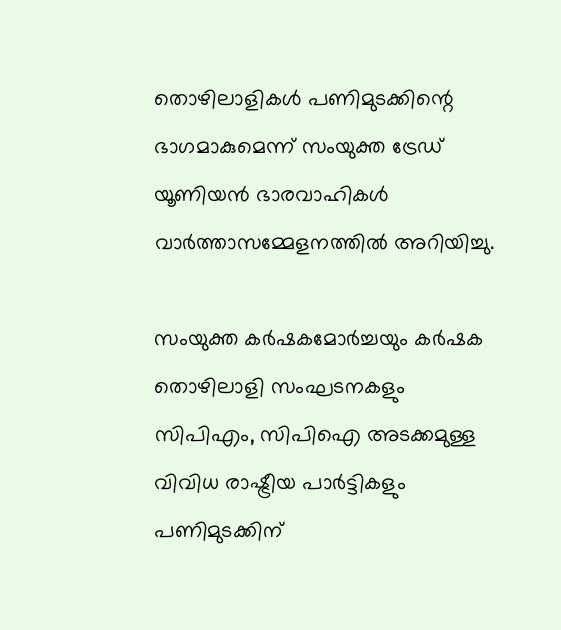തൊഴിലാളികള്‍ പണിമുടക്കിന്റെ ഭാഗമാകുമെന്ന് സംയുക്ത ട്രേഡ് യൂണിയന്‍ ഭാരവാഹികള്‍ വാര്‍ത്താസമ്മേളനത്തില്‍ അറിയിച്ചു.

സംയുക്ത കര്‍ഷകമോര്‍ച്ചയും കര്‍ഷക തൊഴിലാളി സംഘടനകളും സിപിഎം, സിപിഐ അടക്കമുള്ള വിവിധ രാഷ്ട്രീയ പാര്‍ട്ടികളും പണിമുടക്കിന്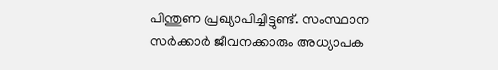പിന്തുണ പ്രഖ്യാപിച്ചിട്ടുണ്ട്. സംസ്ഥാന സര്‍ക്കാര്‍ ജീവനക്കാരും അധ്യാപക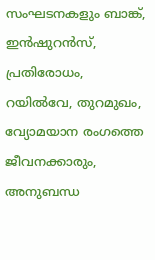സംഘടനകളും ബാങ്ക്, ഇന്‍ഷുറന്‍സ്, പ്രതിരോധം, റയില്‍വേ, തുറമുഖം, വ്യോമയാന രംഗത്തെ ജീവനക്കാരും, അനുബന്ധ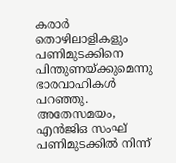കരാര്‍ തൊഴിലാളികളും പണിമുടക്കിനെ പിന്തുണയ്ക്കുമെന്നു ഭാരവാഹികള്‍ പറഞ്ഞു. അതേസമയം, എന്‍ജിഒ സംഘ് പണിമുടക്കില്‍ നിന്ന്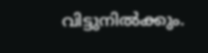വിട്ടുനില്‍ക്കും.